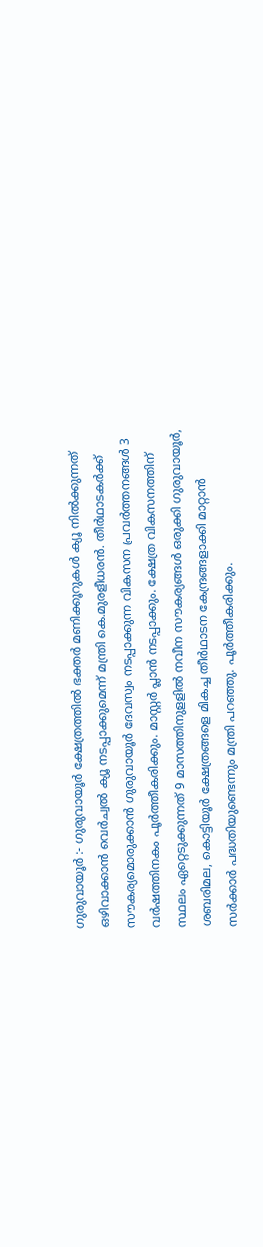ഗുരുവായൂർ :- ഗുരുവായൂർ ക്ഷേത്രത്തിൽ ഭക്തർ മണിക്കൂറുകൾ ക്യൂ നിൽക്കുന്നത് ഒഴിവാക്കാൻ വെർച്വൽ ക്യൂ നടപ്പാക്കുമെന്ന് മന്ത്രി കെ.മുരളീധരൻ. തീർഥാടകർക്ക് സൗകര്യമൊരുക്കാൻ ഗുരുവായൂർ ദേവസ്വം നടപ്പാക്കുന്ന വികസന പ്രവർത്തനങ്ങൾ 3 വർഷത്തിനകം പൂർത്തീകരിക്കും. മാസ്റ്റർ പ്ലാൻ നടപ്പാക്കും. ക്ഷേത്ര വികസനത്തിന് സ്ഥലം ഏറ്റെടുക്കുന്നത് 9 മാസത്തിനുളളിൽ നവീന സൗകര്യങ്ങൾ ഒരുക്കി ഗുരുവായൂർ, ശബരിമല, കൊട്ടിയൂർ ക്ഷേത്രങ്ങളെ മികച്ച തീർഥാടന കേന്ദ്രങ്ങളാക്കി മാറ്റാൻ സർക്കാർ പദ്ധതിയുണ്ടെന്നും മന്ത്രി പറഞ്ഞു. പൂർത്തീകരിക്കും.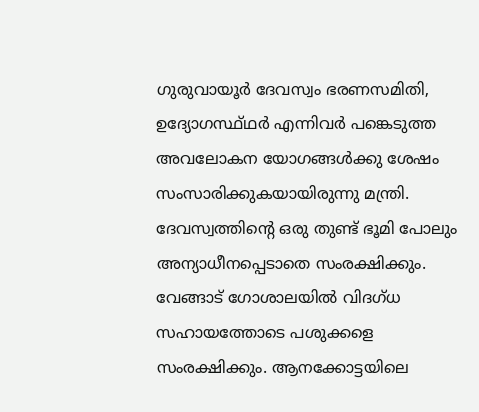ഗുരുവായൂർ ദേവസ്വം ഭരണസമിതി, ഉദ്യോഗസ്ഥ്ഥർ എന്നിവർ പങ്കെടുത്ത അവലോകന യോഗങ്ങൾക്കു ശേഷം സംസാരിക്കുകയായിരുന്നു മന്ത്രി. ദേവസ്വത്തിന്റെ ഒരു തുണ്ട് ഭൂമി പോലും അന്യാധീനപ്പെടാതെ സംരക്ഷിക്കും. വേങ്ങാട് ഗോശാലയിൽ വിദഗ്ധ സഹായത്തോടെ പശുക്കളെ സംരക്ഷിക്കും. ആനക്കോട്ടയിലെ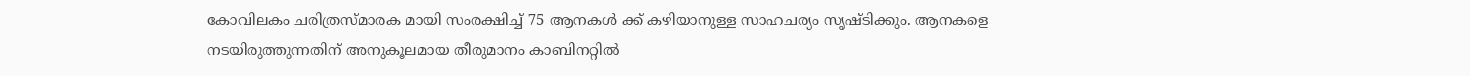കോവിലകം ചരിത്രസ്മാരക മായി സംരക്ഷിച്ച് 75 ആനകൾ ക്ക് കഴിയാനുള്ള സാഹചര്യം സൃഷ്ടിക്കും. ആനകളെ നടയിരുത്തുന്നതിന് അനുകൂലമായ തീരുമാനം കാബിനറ്റിൽ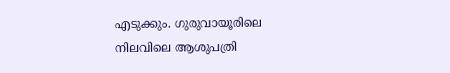എടുക്കും. ഗുരുവായൂരിലെ നിലവിലെ ആശുപത്രി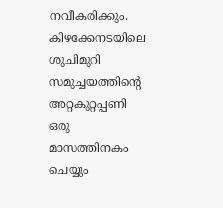നവീകരിക്കും. കിഴക്കേനടയിലെ ശുചിമുറി സമുച്ചയത്തിന്റെ അറ്റകുറ്റപ്പണി ഒരു മാസത്തിനകം ചെയ്യും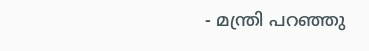- മന്ത്രി പറഞ്ഞു